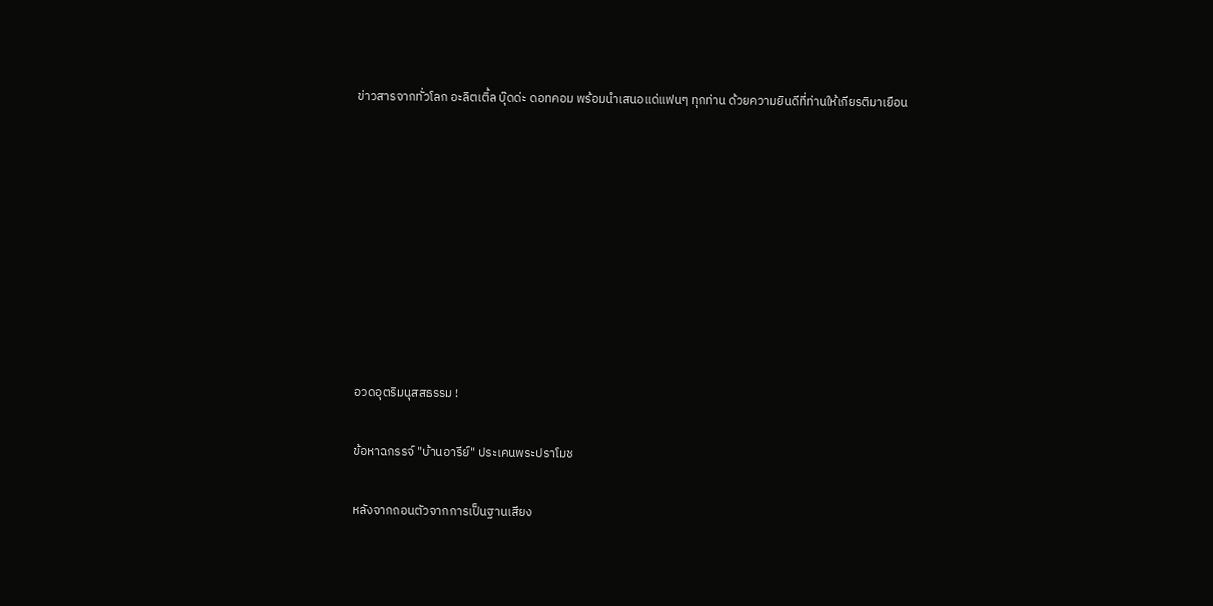ข่าวสารจากทั่วโลก อะลิตเติ้ล บุ๊ดด่ะ ดอทคอม พร้อมนำเสนอแด่แฟนๆ ทุกท่าน ด้วยความยินดีที่ท่านให้เกียรติมาเยือน









อวดอุตริมนุสสธรรม !

ข้อหาฉกรรจ์ "บ้านอารีย์" ประเคนพระปราโมช

หลังจากถอนตัวจากการเป็นฐานเสียง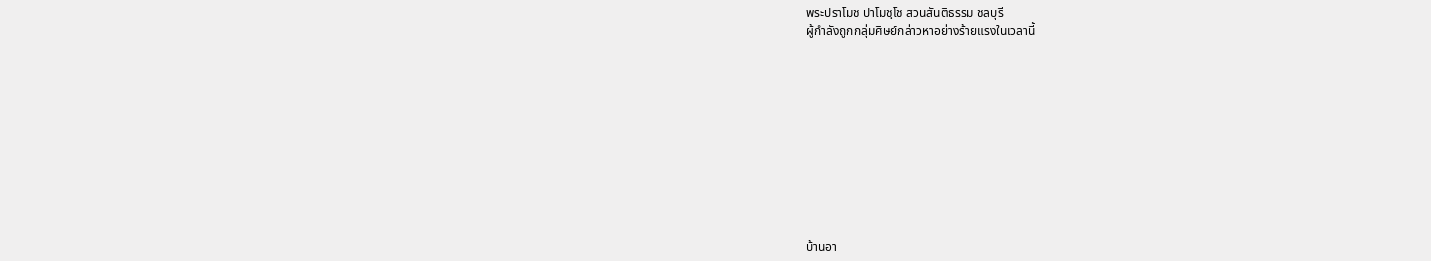พระปราโมช ปาโมชฺโช สวนสันติธรรม ชลบุรี
ผู้กำลังถูกกลุ่มศิษย์กล่าวหาอย่างร้ายแรงในเวลานี้











บ้านอา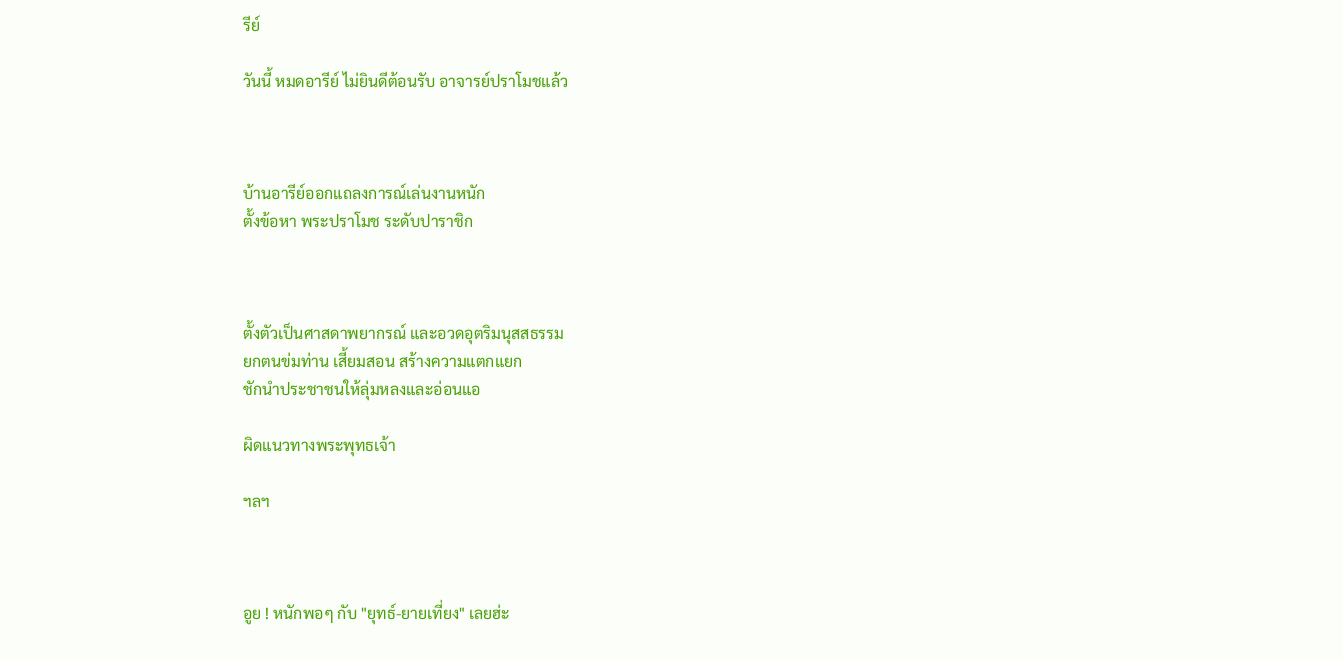รีย์

วันนี้ หมดอารีย์ ไม่ยินดีต้อนรับ อาจารย์ปราโมชแล้ว



บ้านอารีย์ออกแถลงการณ์เล่นงานหนัก
ตั้งข้อหา พระปราโมช ระดับปาราชิก



ตั้งตัวเป็นศาสดาพยากรณ์ และอวดอุตริมนุสสธรรม
ยกตนข่มท่าน เสี้ยมสอน สร้างความแตกแยก
ชักนำประชาชนให้ลุ่มหลงและอ่อนแอ

ผิดแนวทางพระพุทธเจ้า

ฯลฯ



อูย ! หนักพอๆ กับ "ยุทธ์-ยายเที่ยง" เลยฮ่ะ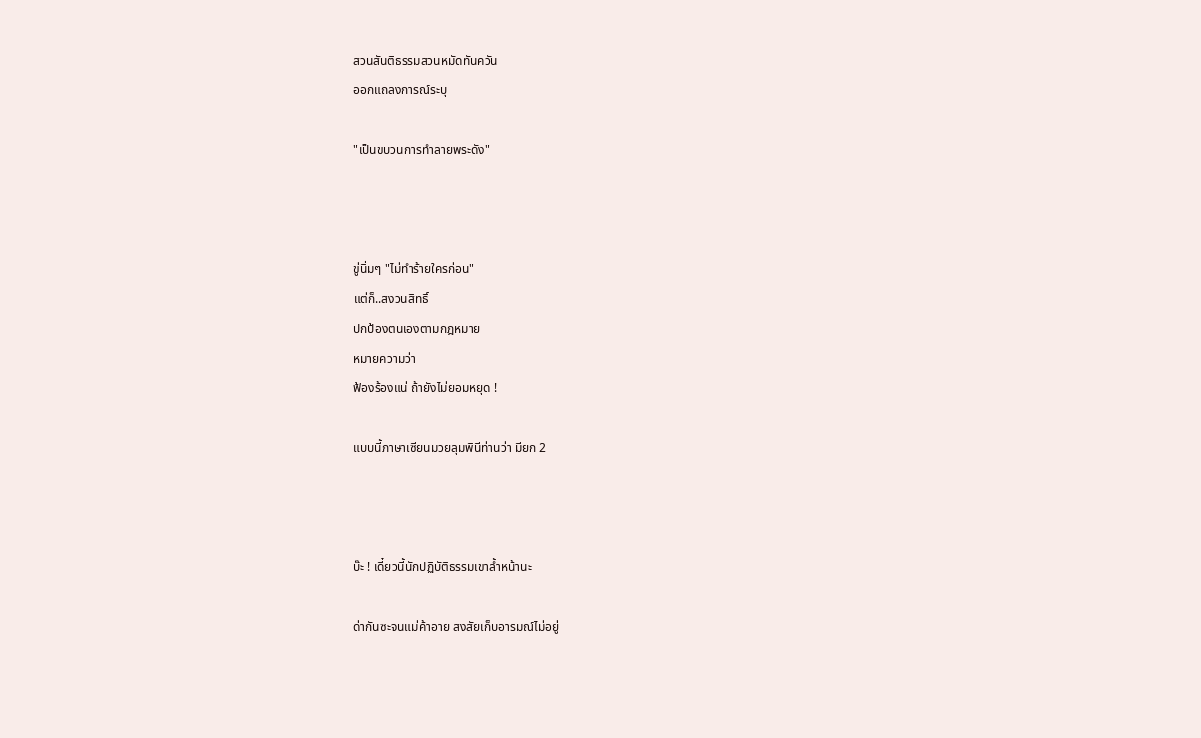สวนสันติธรรมสวนหมัดทันควัน
ออกแถลงการณ์ระบุ

"เป็นขบวนการทำลายพระดัง"



ขู่นิ่มๆ "ไม่ทำร้ายใครก่อน"
แต่ก็..สงวนสิทธิ์
ปกป้องตนเองตามกฎหมาย
หมายความว่า
ฟ้องร้องแน่ ถ้ายังไม่ยอมหยุด !

แบบนี้ภาษาเซียนมวยลุมพินีท่านว่า มียก 2



บ๊ะ ! เดี๋ยวนี้นักปฏิบัติธรรมเขาล้ำหน้านะ

ด่ากันซะจนแม่ค้าอาย สงสัยเก็บอารมณ์ไม่อยู่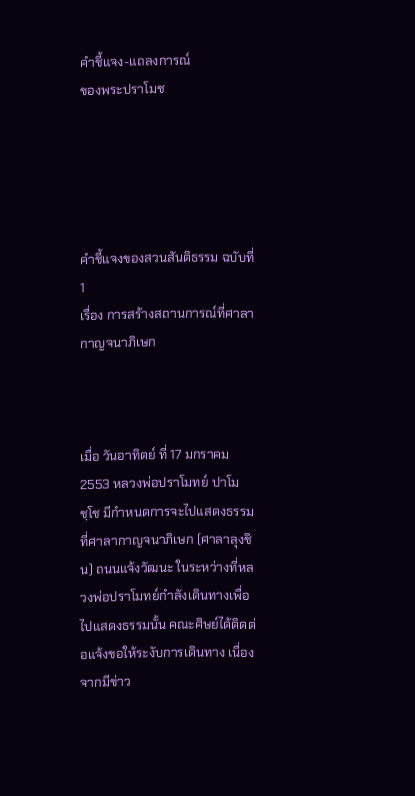คำชี้แจง-แถลงการณ์
ของพระปราโมช





คำชี้แจงของสวนสันติธรรม ฉบับที่ 1
เรื่อง การสร้างสถานการณ์ที่ศาลากาญจนาภิเษก



เมื่อ วันอาทิตย์ ที่ 17 มกราคม 2553 หลวงพ่อปราโมทย์ ปาโมชฺโช มีกำหนดการจะไปแสดงธรรมที่ศาลากาญจนาภิเษก (ศาลาลุงชิน) ถนนแจ้งวัฒนะ ในระหว่างที่หลวงพ่อปราโมทย์กำลังเดินทางเพื่อไปแสดงธรรมนั้น คณะศิษย์ได้ติดต่อแจ้งขอให้ระงับการเดินทาง เนื่องจากมีข่าว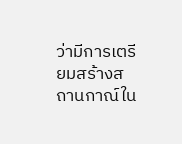ว่ามีการเตรียมสร้างสถานกาณ์ใน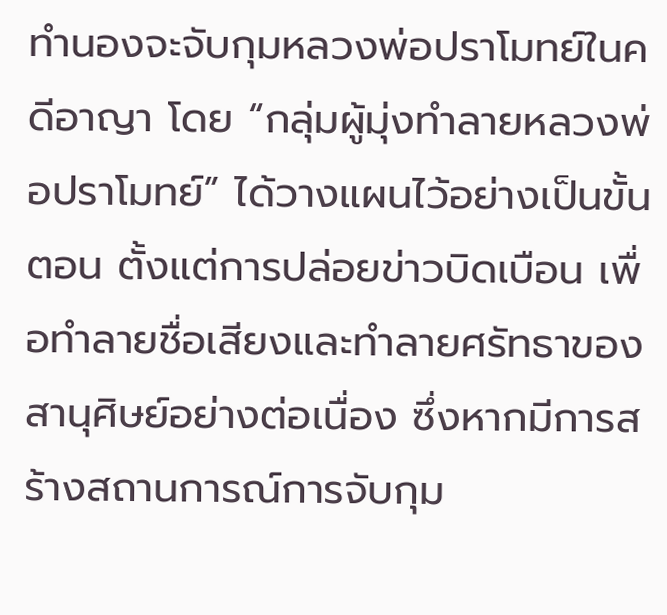ทำนองจะจับกุมหลวงพ่อปราโมทย์ในคดีอาญา โดย “กลุ่มผู้มุ่งทำลายหลวงพ่อปราโมทย์” ได้วางแผนไว้อย่างเป็นขั้นตอน ตั้งแต่การปล่อยข่าวบิดเบือน เพื่อทำลายชื่อเสียงและทำลายศรัทธาของสานุศิษย์อย่างต่อเนื่อง ซึ่งหากมีการสร้างสถานการณ์การจับกุม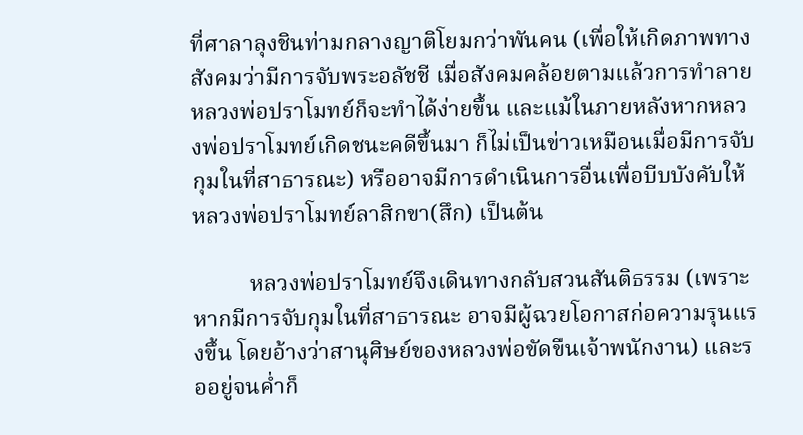ที่ศาลาลุงชินท่ามกลางญาติโยมกว่าพันคน (เพื่อให้เกิดภาพทางสังคมว่ามีการจับพระอลัชชี เมื่อสังคมคล้อยตามแล้วการทำลายหลวงพ่อปราโมทย์ก็จะทำได้ง่ายขึ้น และแม้ในภายหลังหากหลวงพ่อปราโมทย์เกิดชนะคดีขึ้นมา ก็ไม่เป็นข่าวเหมือนเมื่อมีการจับกุมในที่สาธารณะ) หรืออาจมีการดำเนินการอื่นเพื่อบีบบังคับให้หลวงพ่อปราโมทย์ลาสิกขา(สึก) เป็นต้น

          หลวงพ่อปราโมทย์จึงเดินทางกลับสวนสันติธรรม (เพราะหากมีการจับกุมในที่สาธารณะ อาจมีผู้ฉวยโอกาสก่อความรุนแรงขึ้น โดยอ้างว่าสานุศิษย์ของหลวงพ่อขัดขืนเจ้าพนักงาน) และรออยู่จนค่ำก็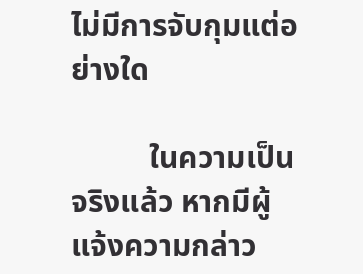ไม่มีการจับกุมแต่อย่างใด

          ในความเป็นจริงแล้ว หากมีผู้แจ้งความกล่าว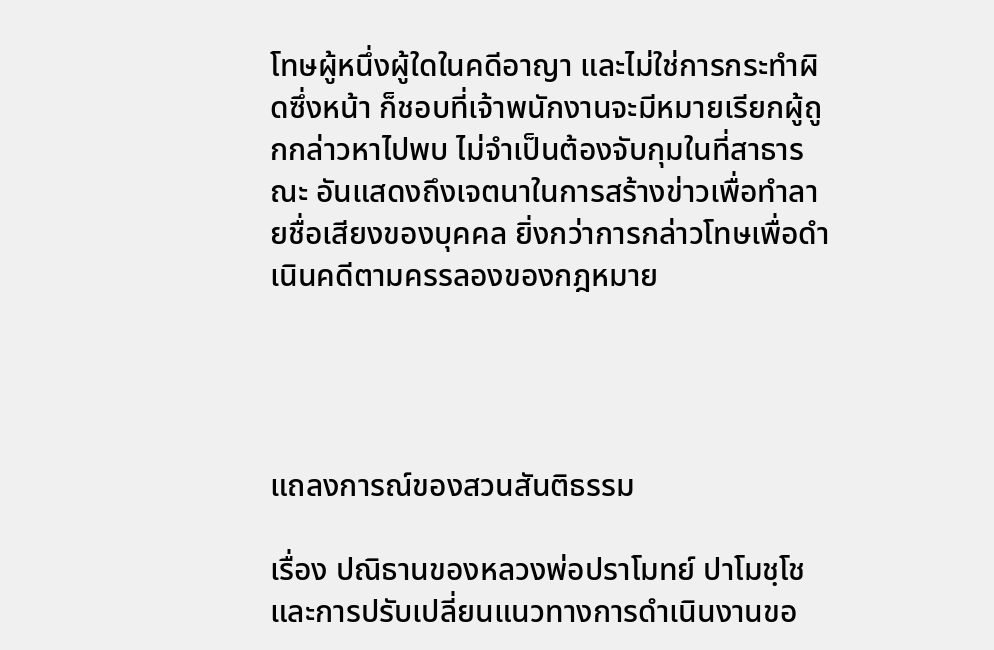โทษผู้หนึ่งผู้ใดในคดีอาญา และไม่ใช่การกระทำผิดซึ่งหน้า ก็ชอบที่เจ้าพนักงานจะมีหมายเรียกผู้ถูกกล่าวหาไปพบ ไม่จำเป็นต้องจับกุมในที่สาธารณะ อันแสดงถึงเจตนาในการสร้างข่าวเพื่อทำลายชื่อเสียงของบุคคล ยิ่งกว่าการกล่าวโทษเพื่อดำเนินคดีตามครรลองของกฎหมาย




แถลงการณ์ของสวนสันติธรรม

เรื่อง ปณิธานของหลวงพ่อปราโมทย์ ปาโมชฺโช
และการปรับเปลี่ยนแนวทางการดำเนินงานขอ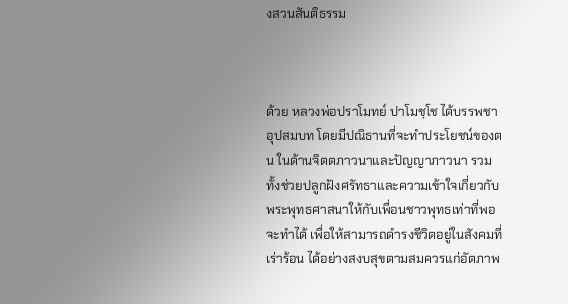งสวนสันติธรรม



ด้วย หลวงพ่อปราโมทย์ ปาโมชฺโช ได้บรรพชาอุปสมบท โดยมีปณิธานที่จะทำประโยชน์ของตน ในด้านจิตตภาวนาและปัญญาภาวนา รวมทั้งช่วยปลูกฝังศรัทธาและความเข้าใจเกี่ยวกับ พระพุทธศาสนาให้กับเพื่อนชาวพุทธเท่าที่พอจะทำได้ เพื่อให้สามารถดำรงชีวิตอยู่ในสังคมที่เร่าร้อน ได้อย่างสงบสุขตามสมควรแก่อัตภาพ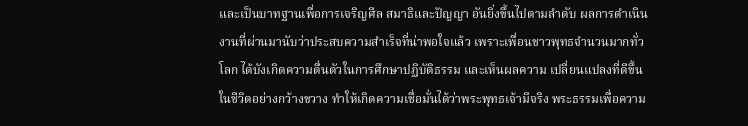และเป็นบาทฐานเพื่อการเจริญศีล สมาธิและปัญญา อันยิ่งขึ้นไปตามลำดับ ผลการดำเนินงานที่ผ่านมานับว่าประสบความสำเร็จที่น่าพอใจแล้ว เพราะเพื่อนชาวพุทธจำนวนมากทั่วโลก ได้บังเกิดความตื่นตัวในการศึกษาปฏิบัติธรรม และเห็นผลความ เปลี่ยนแปลงที่ดีขึ้นในชีวิตอย่างกว้างขวาง ทำให้เกิดความเชื่อมั่นได้ว่าพระพุทธเจ้ามีจริง พระธรรมเพื่อความ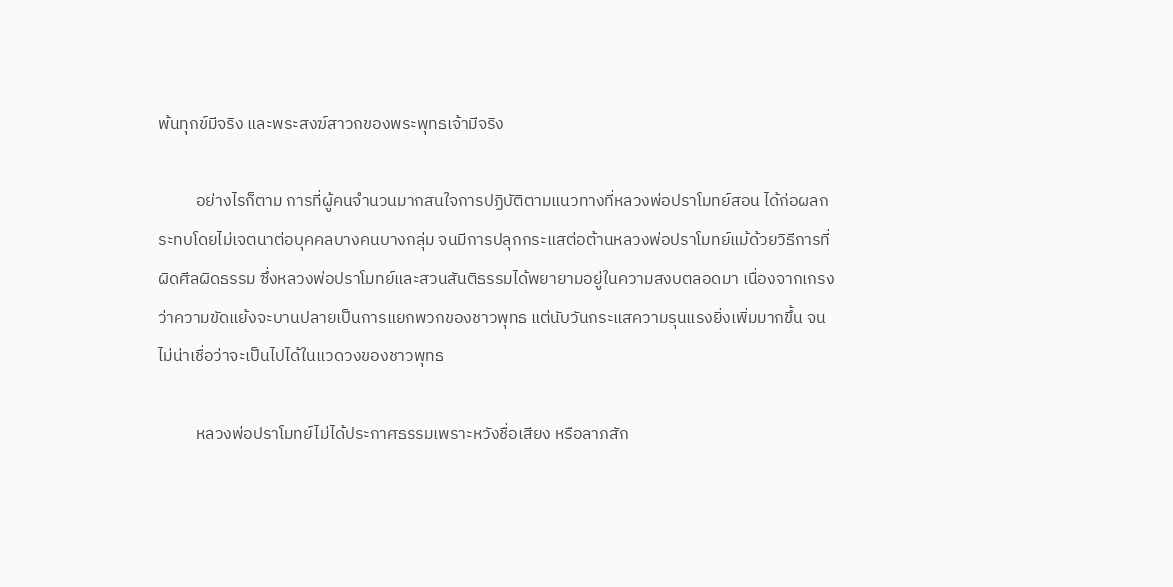พ้นทุกข์มีจริง และพระสงฆ์สาวกของพระพุทธเจ้ามีจริง

          อย่างไรก็ตาม การที่ผู้คนจำนวนมากสนใจการปฏิบัติตามแนวทางที่หลวงพ่อปราโมทย์สอน ได้ก่อผลกระทบโดยไม่เจตนาต่อบุคคลบางคนบางกลุ่ม จนมีการปลุกกระแสต่อต้านหลวงพ่อปราโมทย์แม้ด้วยวิธีการที่ผิดศีลผิดธรรม ซึ่งหลวงพ่อปราโมทย์และสวนสันติธรรมได้พยายามอยู่ในความสงบตลอดมา เนื่องจากเกรงว่าความขัดแย้งจะบานปลายเป็นการแยกพวกของชาวพุทธ แต่นับวันกระแสความรุนแรงยิ่งเพิ่มมากขึ้น จนไม่น่าเชื่อว่าจะเป็นไปได้ในแวดวงของชาวพุทธ

          หลวงพ่อปราโมทย์ไม่ได้ประกาศธรรมเพราะหวังชื่อเสียง หรือลาภสัก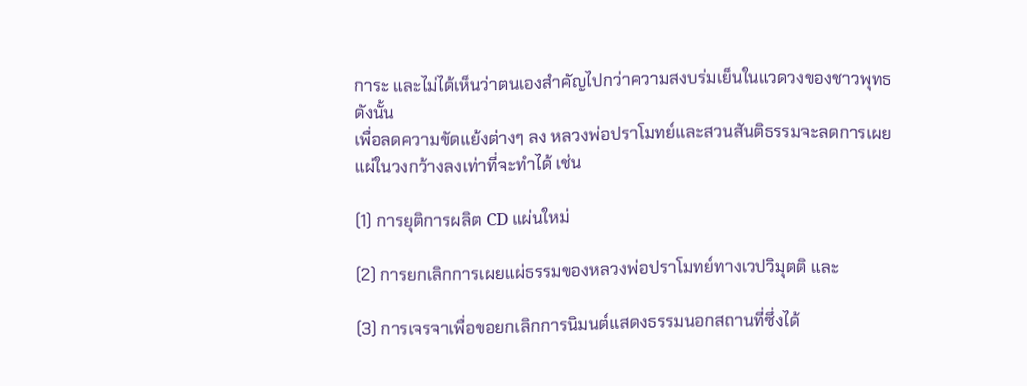การะ และไม่ได้เห็นว่าตนเองสำคัญไปกว่าความสงบร่มเย็นในแวดวงของชาวพุทธ ดังนั้น
เพื่อลดความขัดแย้งต่างๆ ลง หลวงพ่อปราโมทย์และสวนสันติธรรมจะลดการเผยแผ่ในวงกว้างลงเท่าที่จะทำได้ เช่น

(1) การยุติการผลิต CD แผ่นใหม่

(2) การยกเลิกการเผยแผ่ธรรมของหลวงพ่อปราโมทย์ทางเวปวิมุตติ และ

(3) การเจรจาเพื่อขอยกเลิกการนิมนต์แสดงธรรมนอกสถานที่ซึ่งได้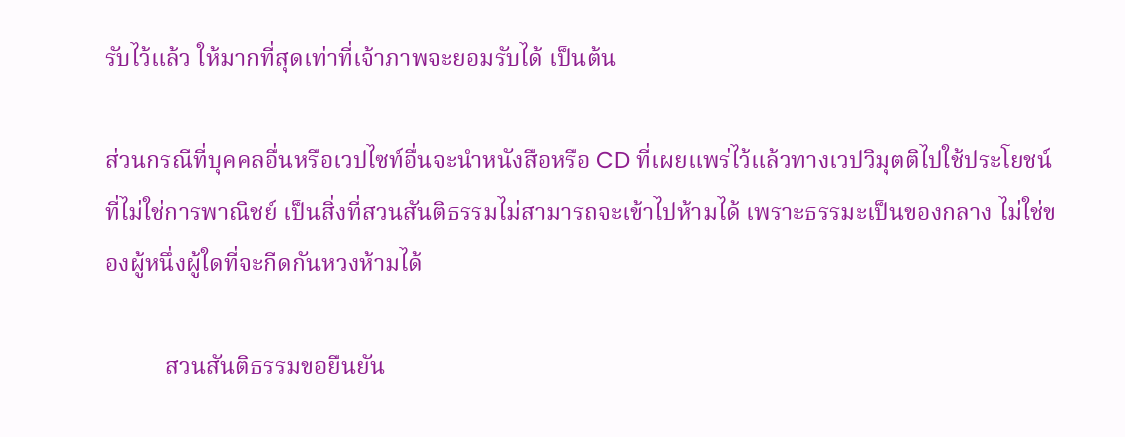รับไว้แล้ว ให้มากที่สุดเท่าที่เจ้าภาพจะยอมรับได้ เป็นต้น

ส่วนกรณีที่บุคคลอื่นหรือเวปไซท์อื่นจะนำหนังสือหรือ CD ที่เผยแพร่ไว้แล้วทางเวปวิมุตติไปใช้ประโยชน์ที่ไม่ใช่การพาณิชย์ เป็นสิ่งที่สวนสันติธรรมไม่สามารถจะเข้าไปห้ามได้ เพราะธรรมะเป็นของกลาง ไม่ใช่ของผู้หนึ่งผู้ใดที่จะกีดกันหวงห้ามได้

          สวนสันติธรรมขอยืนยัน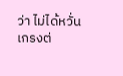ว่า ไม่ได้หวั่นเกรงต่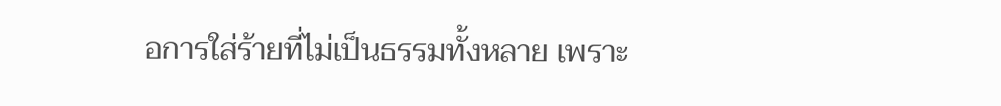อการใส่ร้ายที่ไม่เป็นธรรมทั้งหลาย เพราะ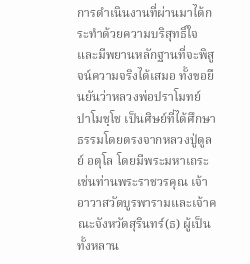การดำเนินงานที่ผ่านมาได้กระทำด้วยความบริสุทธิ์ใจ และมีพยานหลักฐานที่จะพิสูจน์ความจริงได้เสมอ ทั้งขอยืนยันว่าหลวงพ่อปราโมทย์ ปาโมชฺโช เป็นศิษย์ที่ได้ศึกษาธรรมโดยตรงจากหลวงปู่ดูลย์ อตุโล โดยมีพระมหาเถระเช่นท่านพระราชวรคุณ เจ้าอาวาสวัดบูรพารามและเจ้าคณะจังหวัดสุรินทร์(ธ) ผู้เป็นทั้งหลาน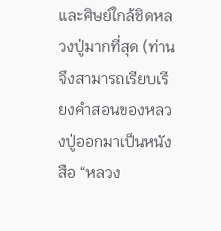และศิษย์ใกล้ชิดหลวงปู่มากที่สุด (ท่านจึงสามารถเรียบเรียงคำสอนของหลวงปู่ออกมาเป็นหนังสือ “หลวง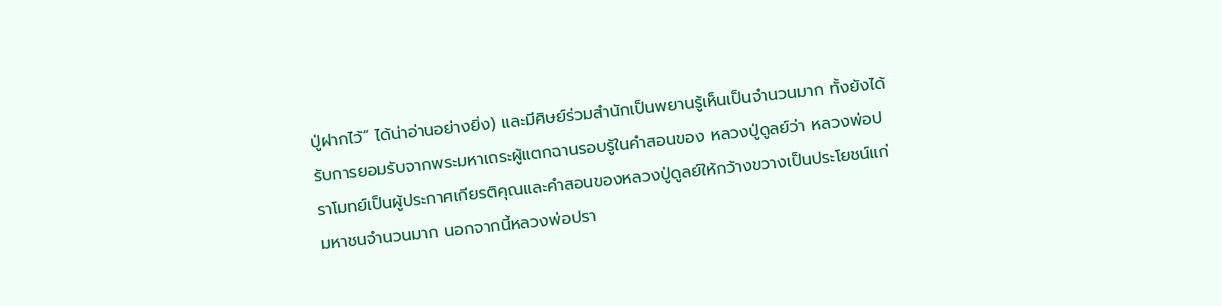ปู่ฝากไว้” ได้น่าอ่านอย่างยิ่ง) และมีศิษย์ร่วมสำนักเป็นพยานรู้เห็นเป็นจำนวนมาก ทั้งยังได้รับการยอมรับจากพระมหาเถระผู้แตกฉานรอบรู้ในคำสอนของ หลวงปู่ดูลย์ว่า หลวงพ่อปราโมทย์เป็นผู้ประกาศเกียรติคุณและคำสอนของหลวงปู่ดูลย์ให้กว้างขวางเป็นประโยชน์แก่มหาชนจำนวนมาก นอกจากนี้หลวงพ่อปรา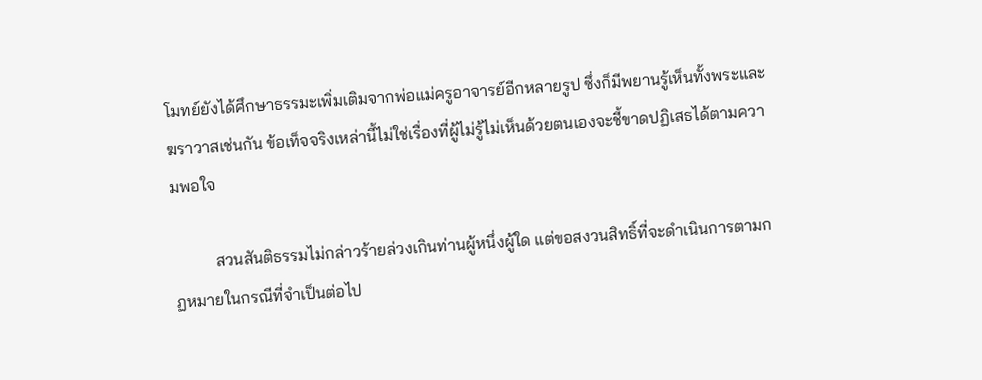โมทย์ยังได้ศึกษาธรรมะเพิ่มเติมจากพ่อแม่ครูอาจารย์อีกหลายรูป ซึ่งก็มีพยานรู้เห็นทั้งพระและฆราวาสเช่นกัน ข้อเท็จจริงเหล่านี้ไม่ใช่เรื่องที่ผู้ไม่รู้ไม่เห็นด้วยตนเองจะชี้ขาดปฏิเสธได้ตามความพอใจ

          สวนสันติธรรมไม่กล่าวร้ายล่วงเกินท่านผู้หนึ่งผู้ใด แต่ขอสงวนสิทธิ์ที่จะดำเนินการตามกฏหมายในกรณีที่จำเป็นต่อไป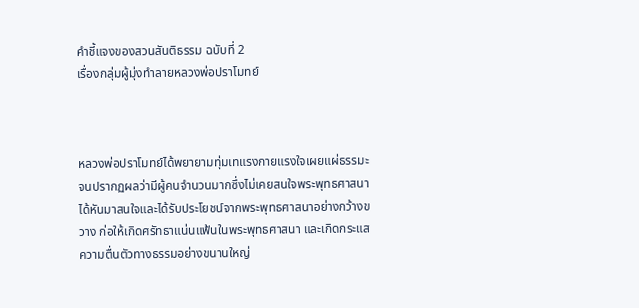คำชี้แจงของสวนสันติธรรม ฉบับที่ 2
เรื่องกลุ่มผู้มุ่งทำลายหลวงพ่อปราโมทย์



หลวงพ่อปราโมทย์ได้พยายามทุ่มเทแรงกายแรงใจเผยแผ่ธรรมะ จนปรากฏผลว่ามีผู้คนจำนวนมากซึ่งไม่เคยสนใจพระพุทธศาสนา ได้หันมาสนใจและได้รับประโยชน์จากพระพุทธศาสนาอย่างกว้างขวาง ก่อให้เกิดศรัทธาแน่นแฟ้นในพระพุทธศาสนา และเกิดกระแสความตื่นตัวทางธรรมอย่างขนานใหญ่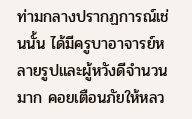ท่ามกลางปรากฏการณ์เช่นนั้น ได้มีครูบาอาจารย์หลายรูปและผู้หวังดีจำนวนมาก คอยเตือนภัยให้หลว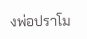งพ่อปราโม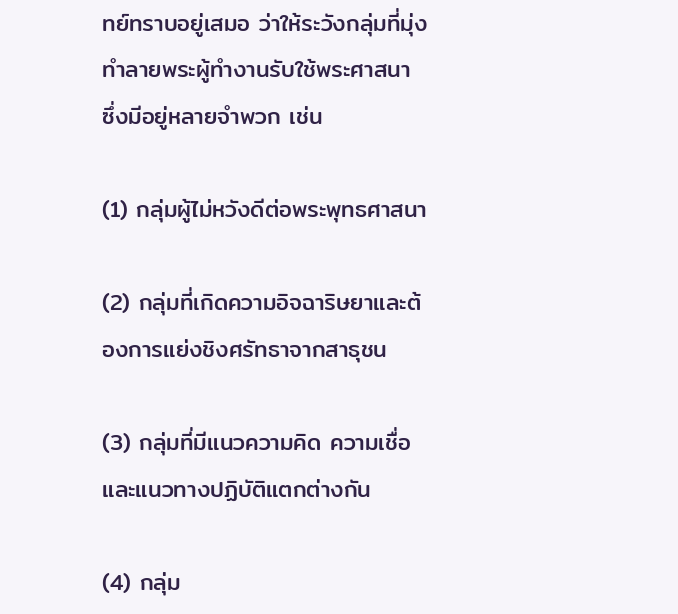ทย์ทราบอยู่เสมอ ว่าให้ระวังกลุ่มที่มุ่งทำลายพระผู้ทำงานรับใช้พระศาสนา ซึ่งมีอยู่หลายจำพวก เช่น

(1) กลุ่มผู้ไม่หวังดีต่อพระพุทธศาสนา

(2) กลุ่มที่เกิดความอิจฉาริษยาและต้องการแย่งชิงศรัทธาจากสาธุชน

(3) กลุ่มที่มีแนวความคิด ความเชื่อ และแนวทางปฏิบัติแตกต่างกัน

(4) กลุ่ม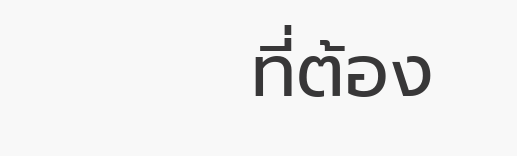ที่ต้อง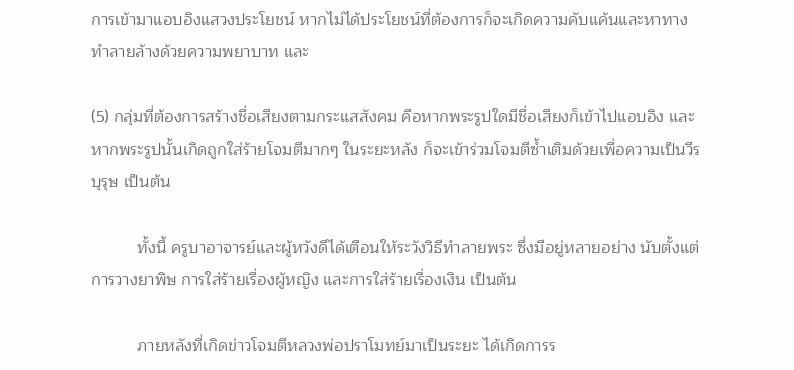การเข้ามาแอบอิงแสวงประโยชน์ หากไม่ได้ประโยชน์ที่ต้องการก็จะเกิดความคับแค้นและหาทางทำลายล้างด้วยความพยาบาท และ

(5) กลุ่มที่ต้องการสร้างชื่อเสียงตามกระแสสังคม คือหากพระรูปใดมีชื่อเสียงก็เข้าไปแอบอิง และหากพระรูปนั้นเกิดถูกใส่ร้ายโจมตีมากๆ ในระยะหลัง ก็จะเข้าร่วมโจมตีซ้ำเติมด้วยเพื่อความเป็นวีรบุรุษ เป็นต้น

          ทั้งนี้ ครูบาอาจารย์และผู้หวังดีได้เตือนให้ระวังวิธีทำลายพระ ซึ่งมีอยู่หลายอย่าง นับตั้งแต่
การวางยาพิษ การใส่ร้ายเรื่องผู้หญิง และการใส่ร้ายเรื่องเงิน เป็นต้น

          ภายหลังที่เกิดข่าวโจมตีหลวงพ่อปราโมทย์มาเป็นระยะ ได้เกิดการร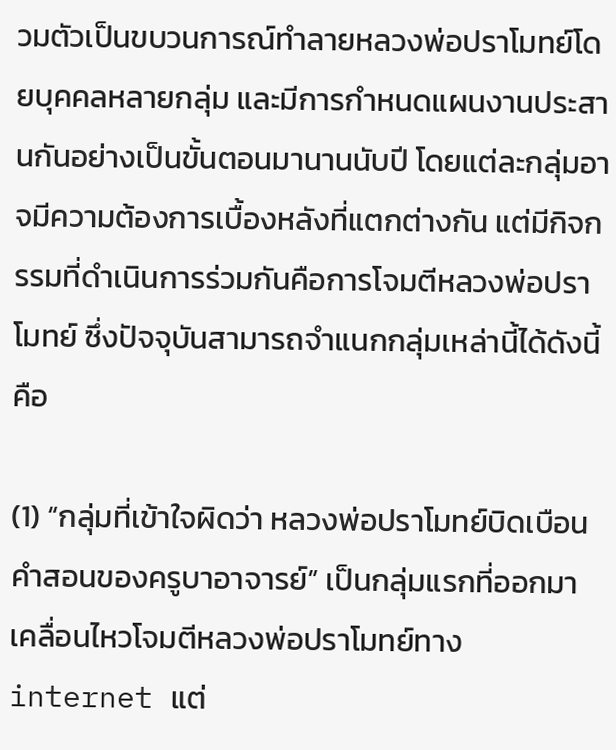วมตัวเป็นขบวนการณ์ทำลายหลวงพ่อปราโมทย์โดยบุคคลหลายกลุ่ม และมีการกำหนดแผนงานประสานกันอย่างเป็นขั้นตอนมานานนับปี โดยแต่ละกลุ่มอาจมีความต้องการเบื้องหลังที่แตกต่างกัน แต่มีกิจกรรมที่ดำเนินการร่วมกันคือการโจมตีหลวงพ่อปราโมทย์ ซึ่งปัจจุบันสามารถจำแนกกลุ่มเหล่านี้ได้ดังนี้คือ

(1) “กลุ่มที่เข้าใจผิดว่า หลวงพ่อปราโมทย์บิดเบือนคำสอนของครูบาอาจารย์” เป็นกลุ่มแรกที่ออกมาเคลื่อนไหวโจมตีหลวงพ่อปราโมทย์ทาง internet แต่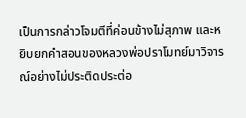เป็นการกล่าวโจมตีที่ค่อนข้างไม่สุภาพ และหยิบยกคำสอนของหลวงพ่อปราโมทย์มาวิจารณ์อย่างไม่ประติดประต่อ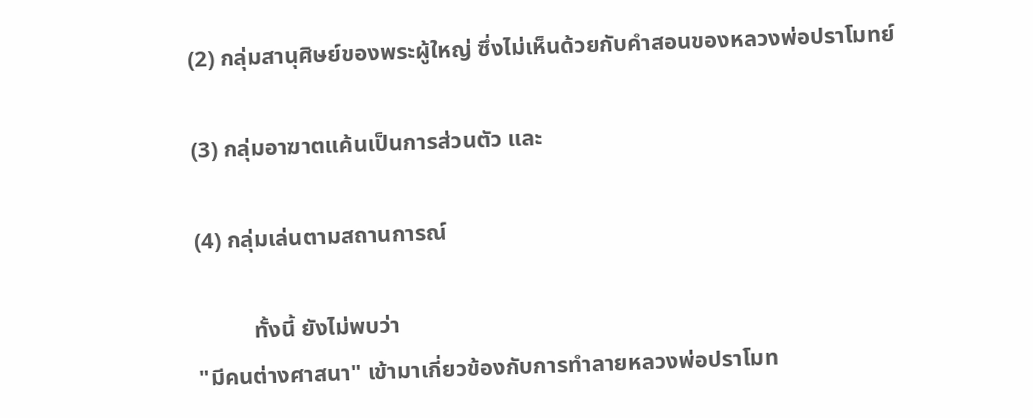(2) กลุ่มสานุศิษย์ของพระผู้ใหญ่ ซึ่งไม่เห็นด้วยกับคำสอนของหลวงพ่อปราโมทย์

(3) กลุ่มอาฆาตแค้นเป็นการส่วนตัว และ

(4) กลุ่มเล่นตามสถานการณ์

          ทั้งนี้ ยังไม่พบว่า
"มีคนต่างศาสนา" เข้ามาเกี่ยวข้องกับการทำลายหลวงพ่อปราโมท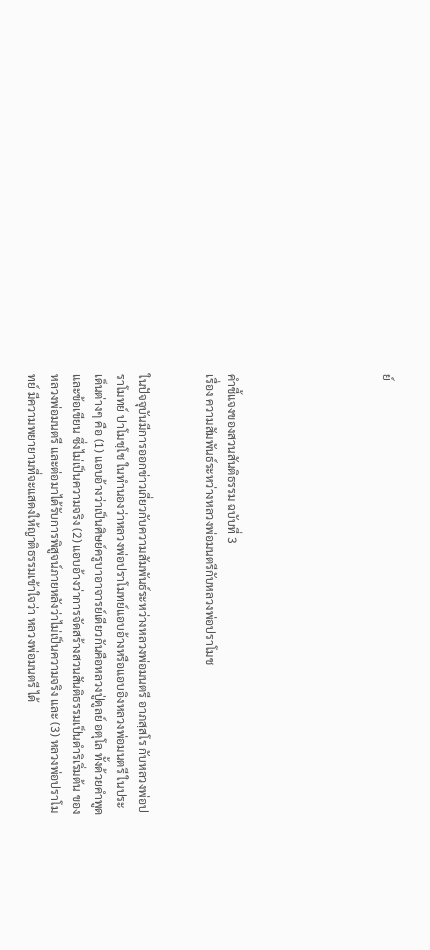ย์






คำชี้แจงของสวนสันติธรรม ฉบับที่ 3
เรื่อง ความสัมพันธ์ระหว่างหลวงพ่อมนตรีกับหลวงพ่อปราโมช


ในปัจจุบันมีการออกข่าวเกี่ยวกับความสัมพันธ์ระหว่างหลวงพ่อมนตรี อาภสฺสโร กับหลวงพ่อปราโมทย์ ปาโมชฺโช ในทำนองว่าหลวงพ่อปราโมทย์แอบอ้างหรือแอบอิงหลวงพ่อมนตรี ในประเด็นต่างๆ คือ (1) แอบอ้างว่าเป็นศิษย์ครูบาอาจารย์เดียวกันคือหลวงปู่ดูลย์ อตุโล ทั้งด้วยคำพูดและข้อเขียน ซึ่งไม่เป็นความจริง (2) แอบอ้างว่าการจัดสร้างสวนสันติธรรมเป็นดำริเริ่มต้น ของหลวงพ่อมนตรี และต่อมาได้รับการพิสูจน์ภายหลังว่าไม่เป็นความจริง และ (3) หลวงพ่อปราโมทย์ มีความพยายามที่จะแสดงให้ญาติธรรมเข้าใจว่า หลวงพ่อมนตรี ได้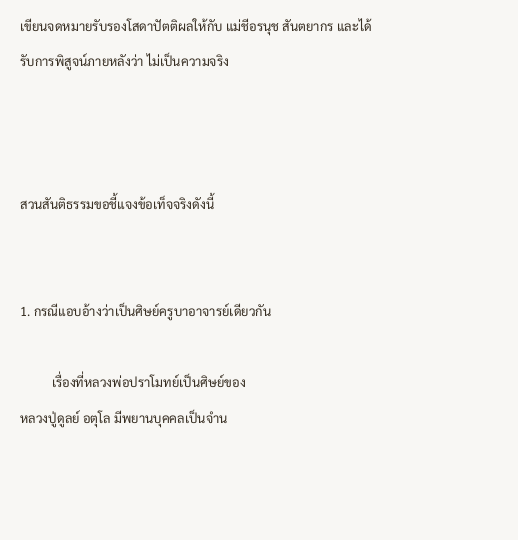เขียนจดหมายรับรองโสดาปัตติผลให้กับ แม่ชีอรนุช สันตยากร และได้รับการพิสูจน์ภายหลังว่า ไม่เป็นความจริง



สวนสันติธรรมขอชี้แจงข้อเท็จจริงดังนี้


1. กรณีแอบอ้างว่าเป็นศิษย์ครูบาอาจารย์เดียวกัน

          เรื่องที่หลวงพ่อปราโมทย์เป็นศิษย์ของ
หลวงปู่ดูลย์ อตุโล มีพยานบุคคลเป็นจำน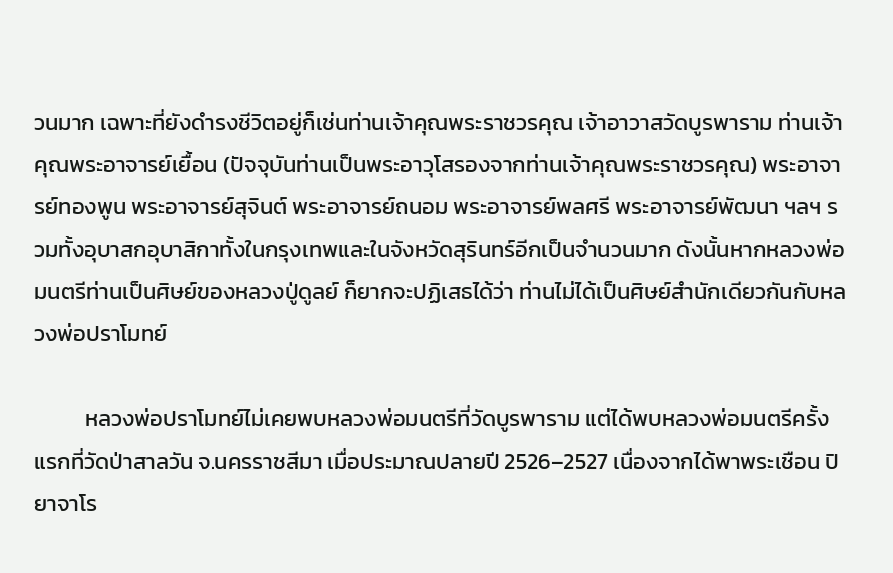วนมาก เฉพาะที่ยังดำรงชีวิตอยู่ก็เช่นท่านเจ้าคุณพระราชวรคุณ เจ้าอาวาสวัดบูรพาราม ท่านเจ้าคุณพระอาจารย์เยื้อน (ปัจจุบันท่านเป็นพระอาวุโสรองจากท่านเจ้าคุณพระราชวรคุณ) พระอาจารย์ทองพูน พระอาจารย์สุจินต์ พระอาจารย์ถนอม พระอาจารย์พลศรี พระอาจารย์พัฒนา ฯลฯ รวมทั้งอุบาสกอุบาสิกาทั้งในกรุงเทพและในจังหวัดสุรินทร์อีกเป็นจำนวนมาก ดังนั้นหากหลวงพ่อมนตรีท่านเป็นศิษย์ของหลวงปู่ดูลย์ ก็ยากจะปฏิเสธได้ว่า ท่านไม่ได้เป็นศิษย์สำนักเดียวกันกับหลวงพ่อปราโมทย์

          หลวงพ่อปราโมทย์ไม่เคยพบหลวงพ่อมนตรีที่วัดบูรพาราม แต่ได้พบหลวงพ่อมนตรีครั้งแรกที่วัดป่าสาลวัน จ.นครราชสีมา เมื่อประมาณปลายปี 2526–2527 เนื่องจากได้พาพระเชือน ปิยาจาโร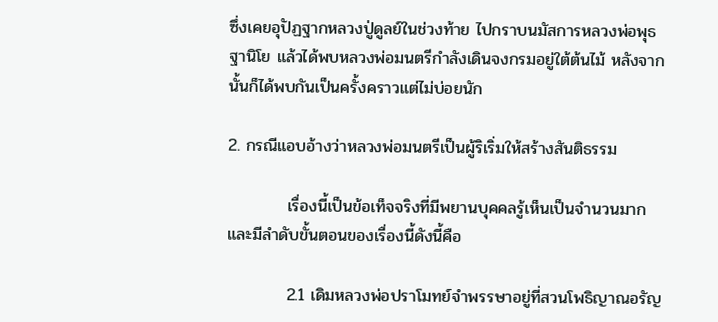ซึ่งเคยอุปัฏฐากหลวงปู่ดูลย์ในช่วงท้าย ไปกราบนมัสการหลวงพ่อพุธ ฐานิโย แล้วได้พบหลวงพ่อมนตรีกำลังเดินจงกรมอยู่ใต้ต้นไม้ หลังจากนั้นก็ได้พบกันเป็นครั้งคราวแต่ไม่บ่อยนัก

2. กรณีแอบอ้างว่าหลวงพ่อมนตรีเป็นผู้ริเริ่มให้สร้างสันติธรรม

          เรื่องนี้เป็นข้อเท็จจริงที่มีพยานบุคคลรู้เห็นเป็นจำนวนมาก และมีลำดับขั้นตอนของเรื่องนี้ดังนี้คือ

          2.1 เดิมหลวงพ่อปราโมทย์จำพรรษาอยู่ที่สวนโพธิญาณอรัญ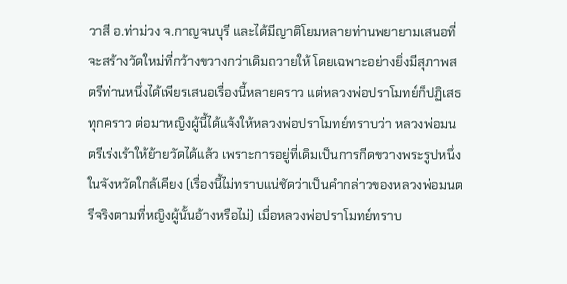วาสี อ.ท่าม่วง จ.กาญจนบุรี และได้มีญาติโยมหลายท่านพยายามเสนอที่จะสร้างวัดใหม่ที่กว้างขวางกว่าเดิมถวายให้ โดยเฉพาะอย่างยิ่งมีสุภาพสตรีท่านหนึ่งได้เพียรเสนอเรื่องนี้หลายคราว แต่หลวงพ่อปราโมทย์ก็ปฏิเสธทุกคราว ต่อมาหญิงผู้นี้ได้แจ้งให้หลวงพ่อปราโมทย์ทราบว่า หลวงพ่อมนตรีเร่งเร้าให้ย้ายวัดได้แล้ว เพราะการอยู่ที่เดิมเป็นการกีดขวางพระรูปหนึ่งในจังหวัดใกล้เคียง (เรื่องนี้ไม่ทราบแน่ชัดว่าเป็นคำกล่าวของหลวงพ่อมนตรีจริงตามที่หญิงผู้นั้นอ้างหรือไม่) เมื่อหลวงพ่อปราโมทย์ทราบ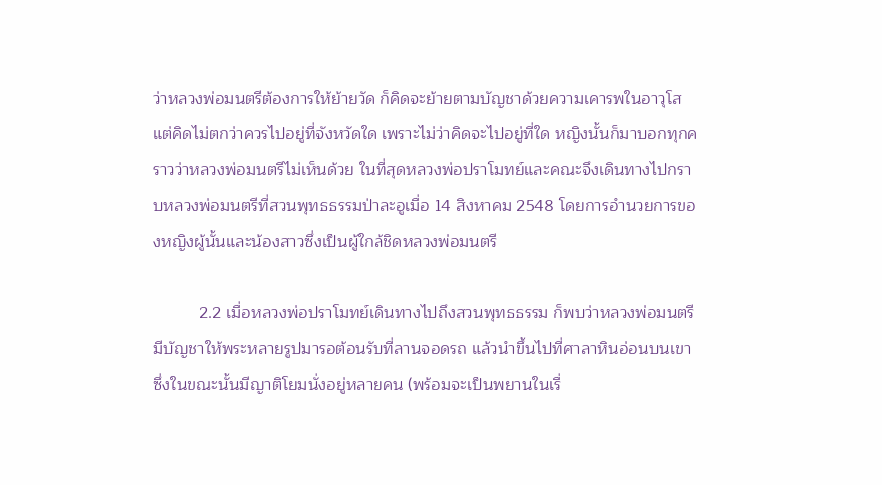ว่าหลวงพ่อมนตรีต้องการให้ย้ายวัด ก็คิดจะย้ายตามบัญชาด้วยความเคารพในอาวุโส แต่คิดไม่ตกว่าควรไปอยู่ที่จังหวัดใด เพราะไม่ว่าคิดจะไปอยู่ที่ใด หญิงนั้นก็มาบอกทุกคราวว่าหลวงพ่อมนตรีไม่เห็นด้วย ในที่สุดหลวงพ่อปราโมทย์และคณะจึงเดินทางไปกราบหลวงพ่อมนตรีที่สวนพุทธธรรมป่าละอูเมื่อ 14 สิงหาคม 2548 โดยการอำนวยการของหญิงผู้นั้นและน้องสาวซึ่งเป็นผู้ใกล้ชิดหลวงพ่อมนตรี

          2.2 เมื่อหลวงพ่อปราโมทย์เดินทางไปถึงสวนพุทธธรรม ก็พบว่าหลวงพ่อมนตรีมีบัญชาให้พระหลายรูปมารอต้อนรับที่ลานจอดรถ แล้วนำขึ้นไปที่ศาลาหินอ่อนบนเขา ซึ่งในขณะนั้นมีญาติโยมนั่งอยู่หลายคน (พร้อมจะเป็นพยานในเรื่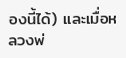องนี้ได้) และเมื่อหลวงพ่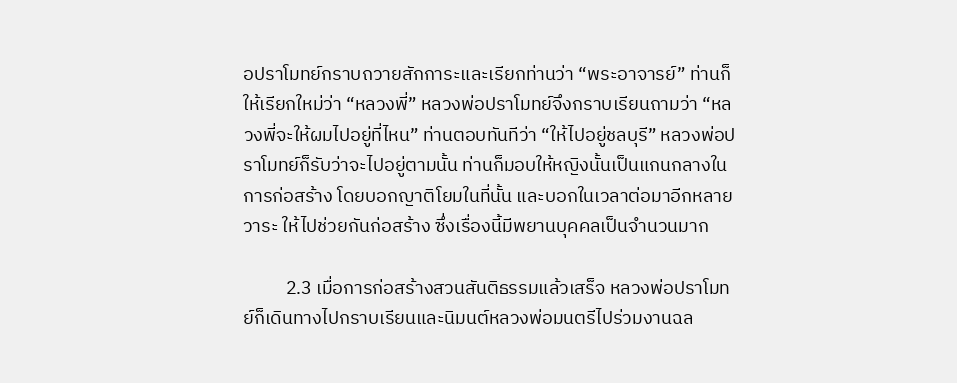อปราโมทย์กราบถวายสักการะและเรียกท่านว่า “พระอาจารย์” ท่านก็ให้เรียกใหม่ว่า “หลวงพี่” หลวงพ่อปราโมทย์จึงกราบเรียนถามว่า “หลวงพี่จะให้ผมไปอยู่ที่ไหน” ท่านตอบทันทีว่า “ให้ไปอยู่ชลบุรี” หลวงพ่อปราโมทย์ก็รับว่าจะไปอยู่ตามนั้น ท่านก็มอบให้หญิงนั้นเป็นแกนกลางในการก่อสร้าง โดยบอกญาติโยมในที่นั้น และบอกในเวลาต่อมาอีกหลายวาระ ให้ไปช่วยกันก่อสร้าง ซึ่งเรื่องนี้มีพยานบุคคลเป็นจำนวนมาก

          2.3 เมื่อการก่อสร้างสวนสันติธรรมแล้วเสร็จ หลวงพ่อปราโมทย์ก็เดินทางไปกราบเรียนและนิมนต์หลวงพ่อมนตรีไปร่วมงานฉล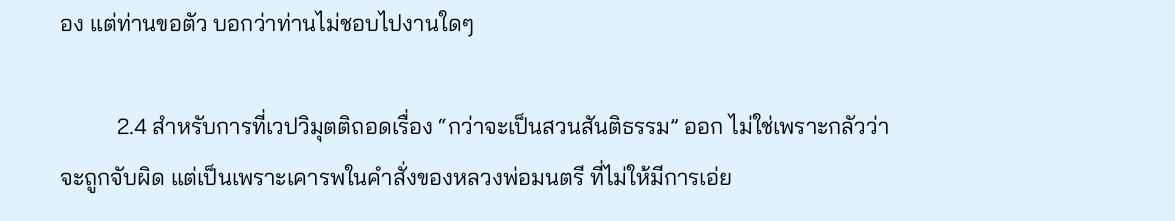อง แต่ท่านขอตัว บอกว่าท่านไม่ชอบไปงานใดๆ

          2.4 สำหรับการที่เวปวิมุตติถอดเรื่อง “กว่าจะเป็นสวนสันติธรรม” ออก ไม่ใช่เพราะกลัวว่าจะถูกจับผิด แต่เป็นเพราะเคารพในคำสั่งของหลวงพ่อมนตรี ที่ไม่ให้มีการเอ่ย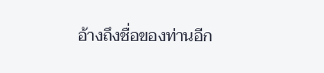อ้างถึงชื่อของท่านอีก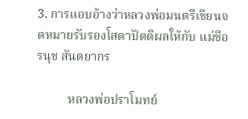3. การแอบอ้างว่าหลวงพ่อมนตรีเขียนจดหมายรับรองโสดาปัตติผลให้กับ แม่ชีอรนุช สันตยากร

          หลวงพ่อปราโมทย์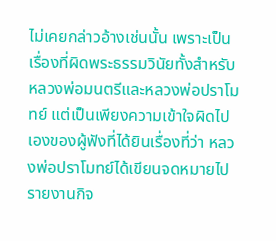ไม่เคยกล่าวอ้างเช่นนั้น เพราะเป็นเรื่องที่ผิดพระธรรมวินัยทั้งสำหรับหลวงพ่อมนตรีและหลวงพ่อปราโมทย์ แต่เป็นเพียงความเข้าใจผิดไปเองของผู้ฟังที่ได้ยินเรื่องที่ว่า หลวงพ่อปราโมทย์ได้เขียนจดหมายไปรายงานกิจ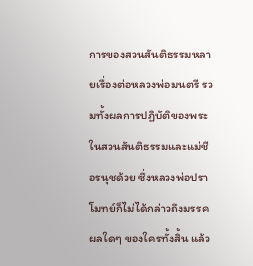การของสวนสันติธรรมหลายเรื่องต่อหลวงพ่อมนตรี รวมทั้งผลการปฏิบัติของพระในสวนสันติธรรมและแม่ชีอรนุชด้วย ซึ่งหลวงพ่อปราโมทย์ก็ไม่ได้กล่าวถึงมรรคผลใดๆ ของใครทั้งสิ้น แล้ว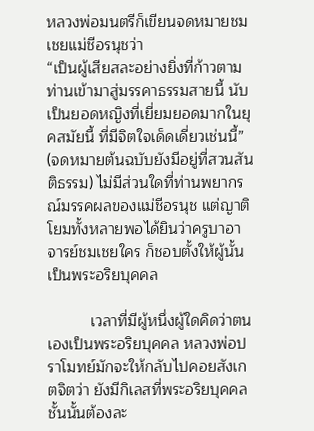หลวงพ่อมนตรีก็เขียนจดหมายชมเชยแม่ชีอรนุชว่า
“เป็นผู้เสียสละอย่างยิ่งที่ก้าวตามท่านเข้ามาสู่มรรคาธรรมสายนี้ นับเป็นยอดหญิงที่เยี่ยมยอดมากในยุคสมัยนี้ ที่มีจิตใจเด็ดเดี่ยวเช่นนี้” (จดหมายต้นฉบับยังมีอยู่ที่สวนสันติธรรม) ไม่มีส่วนใดที่ท่านพยากรณ์มรรคผลของแม่ชีอรนุช แต่ญาติโยมทั้งหลายพอได้ยินว่าครูบาอาจารย์ชมเชยใคร ก็ชอบตั้งให้ผู้นั้นเป็นพระอริยบุคคล

          เวลาที่มีผู้หนึ่งผู้ใดคิดว่าตนเองเป็นพระอริยบุคคล หลวงพ่อปราโมทย์มักจะให้กลับไปคอยสังเกตจิตว่า ยังมีกิเลสที่พระอริยบุคคลชั้นนั้นต้องละ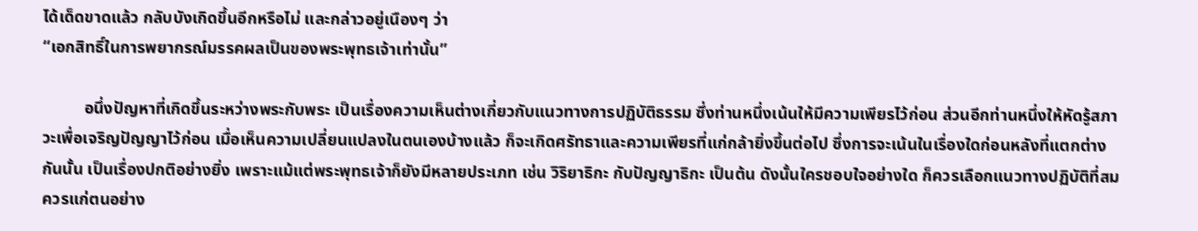ได้เด็ดขาดแล้ว กลับบังเกิดขึ้นอีกหรือไม่ และกล่าวอยู่เนืองๆ ว่า
“เอกสิทธิ์ในการพยากรณ์มรรคผลเป็นของพระพุทธเจ้าเท่านั้น”

          อนึ่งปัญหาที่เกิดขึ้นระหว่างพระกับพระ เป็นเรื่องความเห็นต่างเกี่ยวกับแนวทางการปฏิบัติธรรม ซึ่งท่านหนึ่งเน้นให้มีความเพียรไว้ก่อน ส่วนอีกท่านหนึ่งให้หัดรู้สภาวะเพื่อเจริญปัญญาไว้ก่อน เมื่อเห็นความเปลี่ยนแปลงในตนเองบ้างแล้ว ก็จะเกิดศรัทธาและความเพียรที่แก่กล้ายิ่งขึ้นต่อไป ซึ่งการจะเน้นในเรื่องใดก่อนหลังที่แตกต่างกันนั้น เป็นเรื่องปกติอย่างยิ่ง เพราะแม้แต่พระพุทธเจ้าก็ยังมีหลายประเภท เช่น วิริยาธิกะ กับปัญญาธิกะ เป็นต้น ดังนั้นใครชอบใจอย่างใด ก็ควรเลือกแนวทางปฏิบัติที่สมควรแก่ตนอย่าง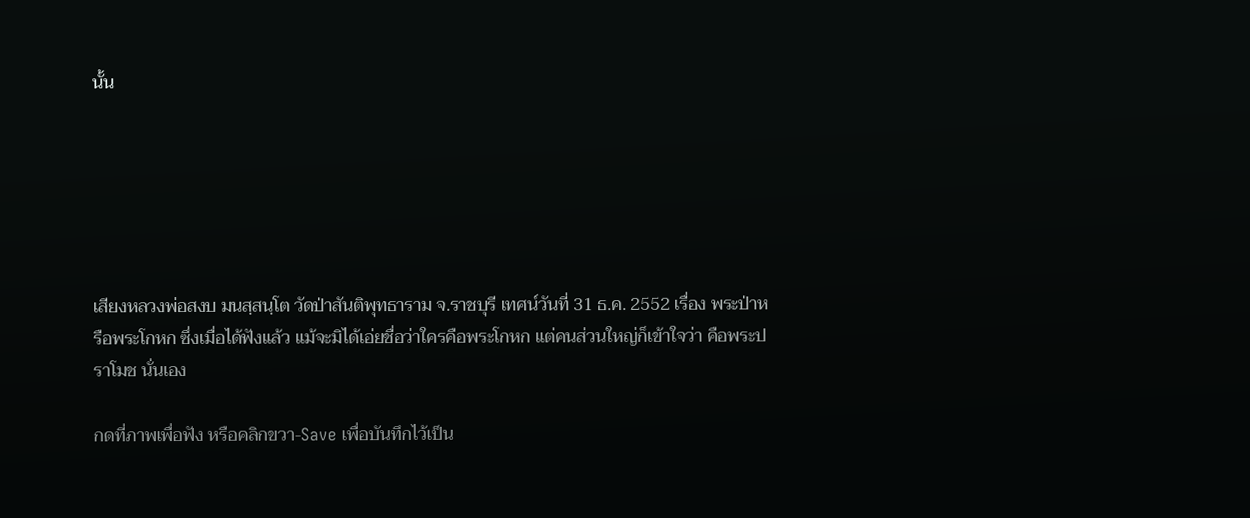นั้น






เสียงหลวงพ่อสงบ มนสฺสนฺโต วัดป่าสันติพุทธาราม จ.ราชบุรี เทศน์วันที่ 31 ธ.ค. 2552 เรื่อง พระป่าหรือพระโกหก ซึ่งเมื่อได้ฟังแล้ว แม้จะมิได้เอ่ยชื่อว่าใครคือพระโกหก แต่คนส่วนใหญ่ก็เข้าใจว่า คือพระปราโมช นั่นเอง

กดที่ภาพเพื่อฟัง หรือคลิกขวา-Save เพื่อบันทึกไว้เป็น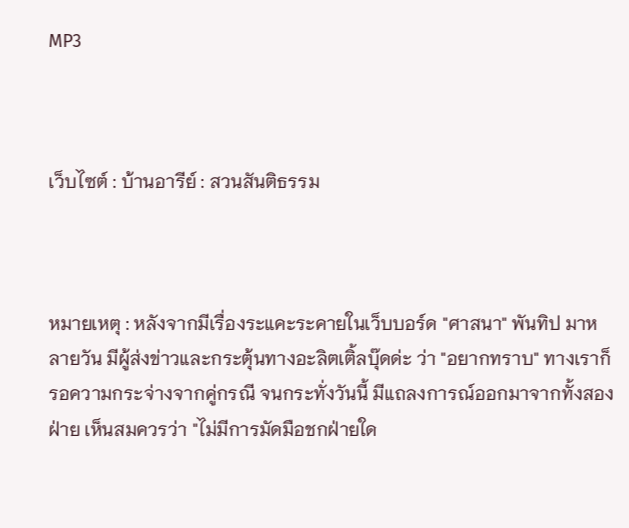MP3



เว็บไซต์ : บ้านอารีย์ : สวนสันติธรรม



หมายเหตุ : หลังจากมีเรื่องระแคะระคายในเว็บบอร์ด "ศาสนา" พันทิป มาหลายวัน มีผู้ส่งข่าวและกระตุ้นทางอะลิตเติ้ลบุ๊ดด่ะ ว่า "อยากทราบ" ทางเราก็รอความกระจ่างจากคู่กรณี จนกระทั่งวันนี้ มีแถลงการณ์ออกมาจากทั้งสองฝ่าย เห็นสมควรว่า "ไม่มีการมัดมือชกฝ่ายใด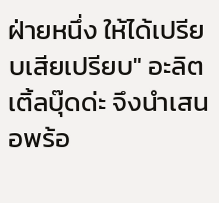ฝ่ายหนึ่ง ให้ได้เปรียบเสียเปรียบ" อะลิตเติ้ลบุ๊ดด่ะ จึงนำเสนอพร้อ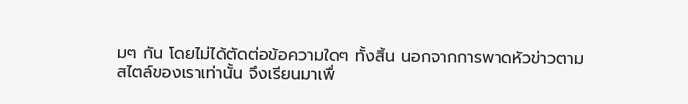มๆ กัน โดยไม่ได้ตัดต่อข้อความใดๆ ทั้งสิ้น นอกจากการพาดหัวข่าวตามสไตล์ของเราเท่านั้น จึงเรียนมาเพื่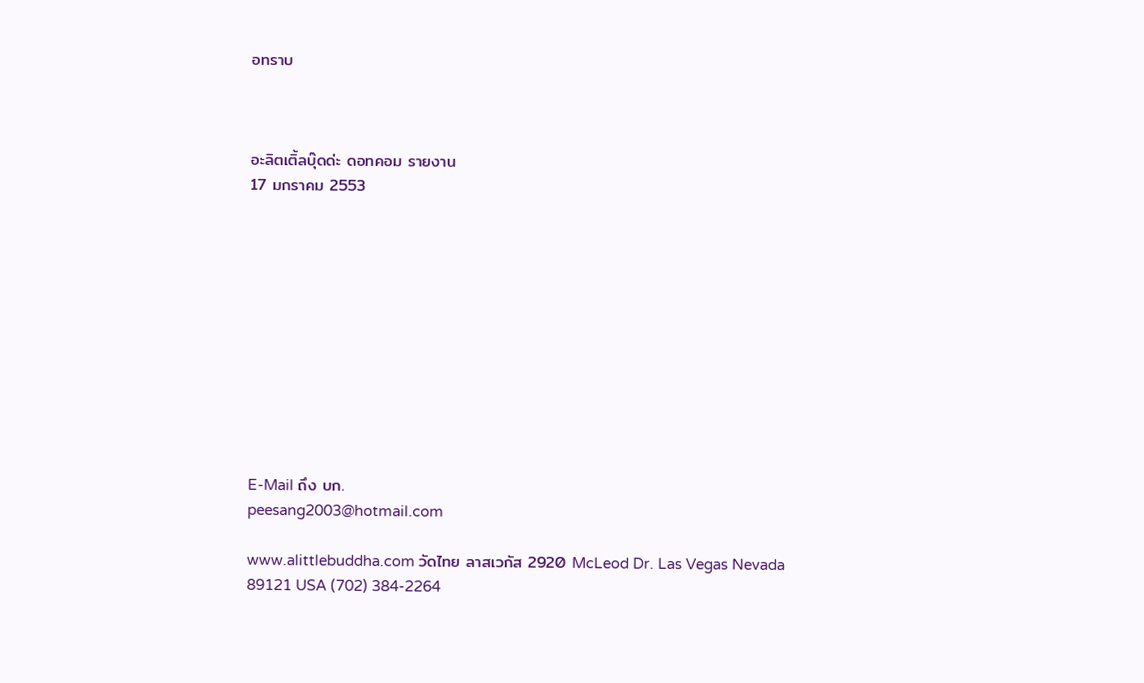อทราบ



อะลิตเติ้ลบุ๊ดด่ะ ดอทคอม รายงาน
17 มกราคม 2553











E-Mail ถึง บก.
peesang2003@hotmail.com

www.alittlebuddha.com วัดไทย ลาสเวกัส 2920 McLeod Dr. Las Vegas Nevada 89121 USA (702) 384-2264